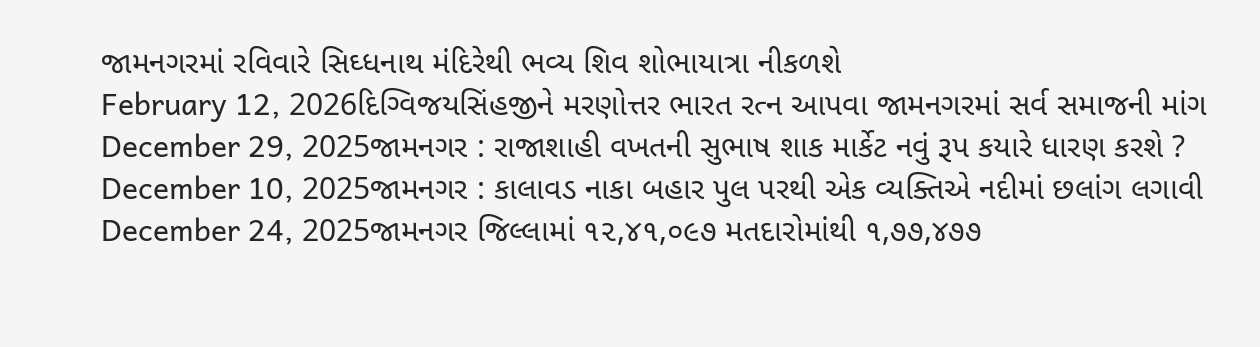જામનગરમાં રવિવારે સિઘ્ધનાથ મંદિરેથી ભવ્ય શિવ શોભાયાત્રા નીકળશે
February 12, 2026દિગ્વિજયસિંહજીને મરણોત્તર ભારત રત્ન આપવા જામનગરમાં સર્વ સમાજની માંગ
December 29, 2025જામનગર : રાજાશાહી વખતની સુભાષ શાક માર્કેટ નવું રૂપ કયારે ધારણ કરશે ?
December 10, 2025જામનગર : કાલાવડ નાકા બહાર પુલ પરથી એક વ્યક્તિએ નદીમાં છલાંગ લગાવી
December 24, 2025જામનગર જિલ્લામાં ૧૨,૪૧,૦૯૭ મતદારોમાંથી ૧,૭૭,૪૭૭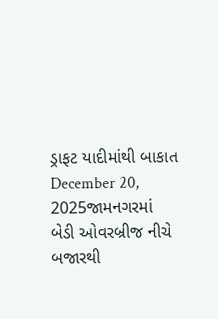ડ્રાફટ યાદીમાંથી બાકાત
December 20, 2025જામનગરમાં બેડી ઓવરબ્રીજ નીચે બજારથી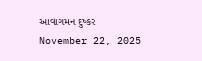આવાગમન દુષ્કર
November 22, 2025